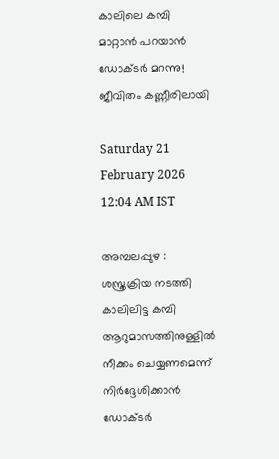കാലിലെ കമ്പി മാറ്റാൻ പറയാൻ ഡോക്ടർ മറന്നു! ജീവിതം കണ്ണീരിലായി

Saturday 21 February 2026 12:04 AM IST

അമ്പലപ്പുഴ : ശസ്ത്രക്രിയ നടത്തി കാലിലിട്ട കമ്പി ആറുമാസത്തിനുള്ളിൽ നീക്കം ചെയ്യണമെന്ന് നിർദ്ദേശിക്കാൻ ഡോക്ടർ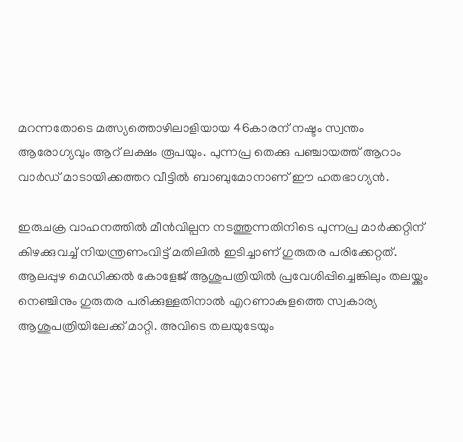മറന്നതോടെ മത്സ്യത്തൊഴിലാളിയായ 46കാരന് നഷ്ടം സ്വന്തം ആരോഗ്യവും ആറ് ലക്ഷം രൂപയും. പുന്നപ്ര തെക്കു പഞ്ചായത്ത് ആറാം വാർഡ് മാടായിക്കത്തറ വീട്ടിൽ ബാബുമോനാണ് ഈ ഹതഭാഗ്യൻ.

ഇരുചക്ര വാഹനത്തിൽ മീൻവില്പന നടത്തുന്നതിനിടെ പുന്നപ്ര മാർക്കറ്റിന് കിഴക്കുവച്ച് നിയന്ത്രണംവിട്ട് മതിലിൽ ഇടിച്ചാണ് ഗുരുതര പരിക്കേറ്റത്. ആലപ്പുഴ മെഡിക്കൽ കോളേജ് ആശുപത്രിയിൽ പ്രവേശിപ്പിച്ചെങ്കിലും തലയ്ക്കും നെഞ്ചിനും ഗുരുതര പരിക്കുള്ളതിനാൽ എറണാകുളത്തെ സ്വകാര്യ ആശുപത്രിയിലേക്ക് മാറ്റി. അവിടെ തലയുടേയും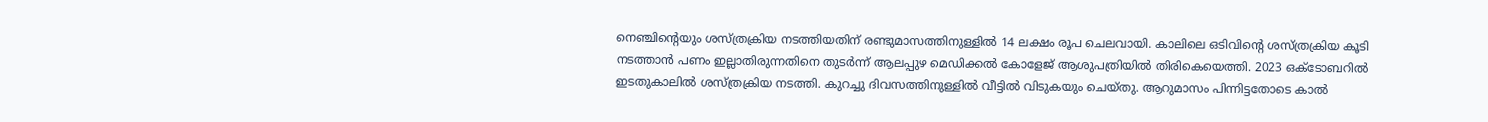നെഞ്ചിന്റെയും ശസ്ത്രക്രിയ നടത്തിയതിന് രണ്ടുമാസത്തിനുള്ളിൽ 14 ലക്ഷം രൂപ ചെലവായി. കാലിലെ ഒടിവിന്റെ ശസ്ത്രക്രിയ കൂടി നടത്താൻ പണം ഇല്ലാതിരുന്നതിനെ തുടർന്ന് ആലപ്പുഴ മെഡിക്കൽ കോളേജ് ആശുപത്രിയിൽ തിരികെയെത്തി. 2023 ഒക്ടോബറിൽ ഇടതുകാലിൽ ശസ്ത്രക്രിയ നടത്തി. കുറച്ചു ദിവസത്തിനുള്ളിൽ വീട്ടിൽ വിടുകയും ചെയ്തു. ആറുമാസം പിന്നിട്ടതോടെ കാൽ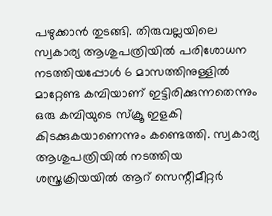പഴുക്കാൻ തുടങ്ങി. തിരുവല്ലയിലെ സ്വകാര്യ ആശുപത്രിയിൽ പരിശോധന നടത്തിയപ്പോൾ 6 മാസത്തിനുള്ളിൽ മാറ്റേണ്ട കമ്പിയാണ് ഇട്ടിരിക്കുന്നതെന്നും ഒരു കമ്പിയുടെ സ്ക്രൂ ഇളകി കിടക്കുകയാണെന്നും കണ്ടെത്തി. സ്വകാര്യ ആശുപത്രിയിൽ നടത്തിയ ശസ്ത്രക്രിയയിൽ ആറ് സെന്റീമീറ്റർ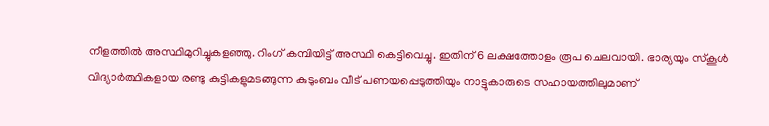നീളത്തിൽ അസ്ഥിമുറിച്ചുകളഞ്ഞു. റിംഗ് കമ്പിയിട്ട് അസ്ഥി കെട്ടിവെച്ചു. ഇതിന് 6 ലക്ഷത്തോളം രൂപ ചെലവായി. ഭാര്യയും സ്കൂൾ വിദ്യാർത്ഥികളായ രണ്ടു കുട്ടികളുമടങ്ങുന്ന കുടുംബം വീട് പണയപ്പെടുത്തിയും നാട്ടുകാരുടെ സഹായത്തിലുമാണ്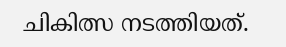ചികിത്സ നടത്തിയത്.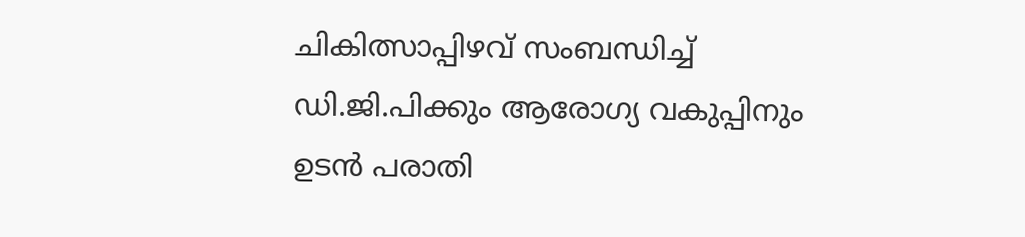ചികിത്സാപ്പിഴവ് സംബന്ധിച്ച് ഡി.ജി.പിക്കും ആരോഗ്യ വകുപ്പിനും ഉടൻ പരാതി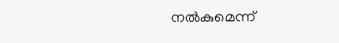നൽകുമെന്ന്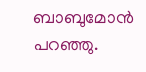ബാബുമോൻ പറഞ്ഞു.